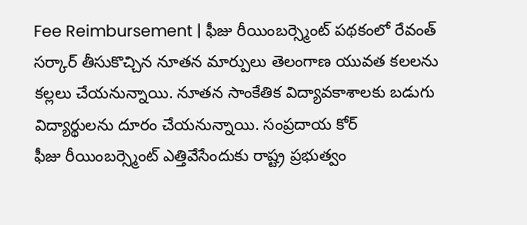Fee Reimbursement | ఫీజు రీయింబర్స్మెంట్ పథకంలో రేవంత్ సర్కార్ తీసుకొచ్చిన నూతన మార్పులు తెలంగాణ యువత కలలను కల్లలు చేయనున్నాయి. నూతన సాంకేతిక విద్యావకాశాలకు బడుగు విద్యార్థులను దూరం చేయనున్నాయి. సంప్రదాయ కోర్
ఫీజు రీయింబర్స్మెంట్ ఎత్తివేసేందుకు రాష్ట్ర ప్రభుత్వం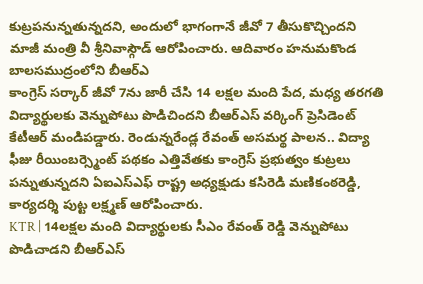కుట్రపనున్నతున్నదని, అందులో భాగంగానే జీవో 7 తీసుకొచ్చిందని మాజీ మంత్రి వీ శ్రీనివాస్గౌడ్ ఆరోపించారు. ఆదివారం హనుమకొండ బాలసముద్రంలోని బీఆర్ఎ
కాంగ్రెస్ సర్కార్ జీవో 7ను జారీ చేసి 14 లక్షల మంది పేద, మధ్య తరగతి విద్యార్థులకు వెన్నుపోటు పొడిచిందని బీఆర్ఎస్ వర్కింగ్ ప్రెసిడెంట్ కేటీఆర్ మండిపడ్డారు. రెండున్నరేండ్ల రేవంత్ అసమర్థ పాలన.. విద్యా
ఫీజు రీయింబర్స్మెంట్ పథకం ఎత్తివేతకు కాంగ్రెస్ ప్రభుత్వం కుట్రలు పన్నుతున్నదని ఏఐఎస్ఎఫ్ రాష్ట్ర అధ్యక్షుడు కసిరెడి మణికంఠరెడ్డి, కార్యదర్శి పుట్ట లక్ష్మణ్ ఆరోపించారు.
KTR | 14లక్షల మంది విద్యార్థులకు సీఎం రేవంత్ రెడ్డి వెన్నుపోటు పొడిచాడని బీఆర్ఎస్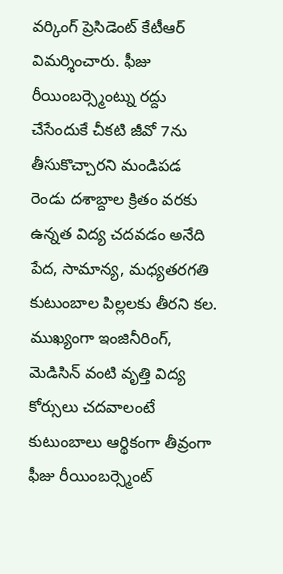వర్కింగ్ ప్రెసిడెంట్ కేటీఆర్ విమర్శించారు. ఫీజు రీయింబర్స్మెంట్ను రద్దు చేసేందుకే చీకటి జీవో 7ను తీసుకొచ్చారని మండిపడ
రెండు దశాబ్దాల క్రితం వరకు ఉన్నత విద్య చదవడం అనేది పేద, సామాన్య, మధ్యతరగతి కుటుంబాల పిల్లలకు తీరని కల. ముఖ్యంగా ఇంజినీరింగ్, మెడిసిన్ వంటి వృత్తి విద్య కోర్సులు చదవాలంటే కుటుంబాలు ఆర్థికంగా తీవ్రంగా
ఫీజు రీయింబర్స్మెంట్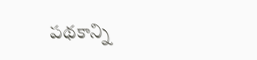పథకాన్ని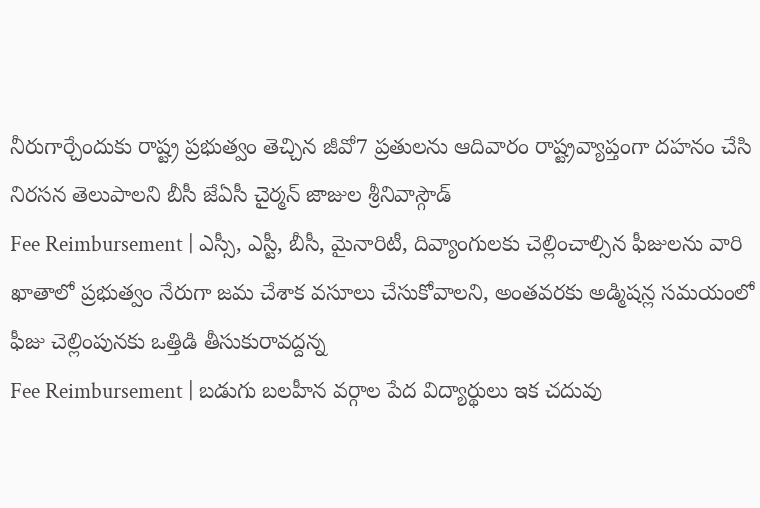నీరుగార్చేందుకు రాష్ట్ర ప్రభుత్వం తెచ్చిన జీవో7 ప్రతులను ఆదివారం రాష్ట్రవ్యాప్తంగా దహనం చేసి నిరసన తెలుపాలని బీసీ జేఏసీ చైర్మన్ జాజుల శ్రీనివాస్గౌడ్
Fee Reimbursement | ఎస్సీ, ఎస్టీ, బీసీ, మైనారిటీ, దివ్యాంగులకు చెల్లించాల్సిన ఫీజులను వారి ఖాతాలో ప్రభుత్వం నేరుగా జమ చేశాక వసూలు చేసుకోవాలని, అంతవరకు అడ్మిషన్ల సమయంలో ఫీజు చెల్లింపునకు ఒత్తిడి తీసుకురావద్దన్న
Fee Reimbursement | బడుగు బలహీన వర్గాల పేద విద్యార్థులు ఇక చదువు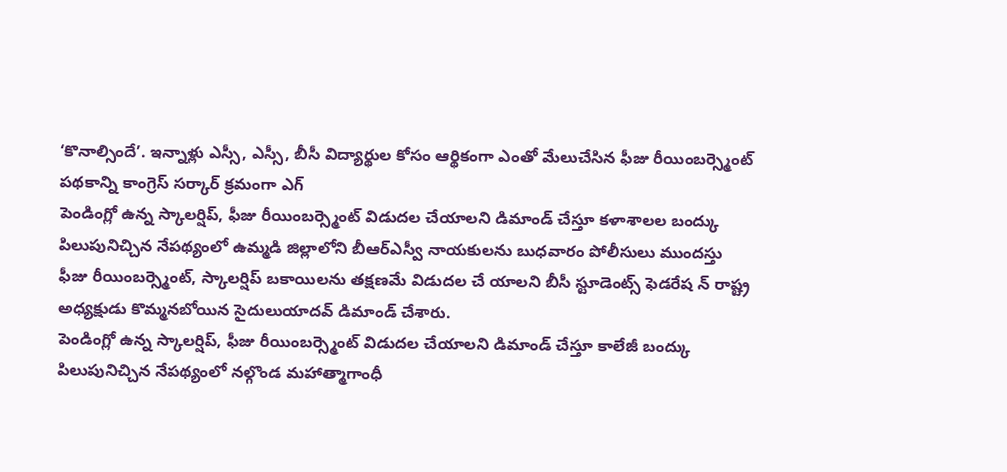‘కొనాల్సిందే’. ఇన్నాళ్లు ఎస్సీ, ఎస్సీ, బీసీ విద్యార్థుల కోసం ఆర్థికంగా ఎంతో మేలుచేసిన ఫీజు రీయింబర్స్మెంట్ పథకాన్ని కాంగ్రెస్ సర్కార్ క్రమంగా ఎగ్
పెండింగ్లో ఉన్న స్కాలర్షిప్, ఫీజు రీయింబర్స్మెంట్ విడుదల చేయాలని డిమాండ్ చేస్తూ కళాశాలల బంద్కు పిలుపునిచ్చిన నేపథ్యంలో ఉమ్మడి జిల్లాలోని బీఆర్ఎస్వీ నాయకులను బుధవారం పోలీసులు ముందస్తు
ఫీజు రీయింబర్స్మెంట్, స్కాలర్షిప్ బకాయిలను తక్షణమే విడుదల చే యాలని బీసీ స్టూడెంట్స్ ఫెడరేష న్ రాష్ట్ర అధ్యక్షుడు కొమ్మనబోయిన సైదులుయాదవ్ డిమాండ్ చేశారు.
పెండింగ్లో ఉన్న స్కాలర్షిప్, ఫీజు రీయింబర్స్మెంట్ విడుదల చేయాలని డిమాండ్ చేస్తూ కాలేజీ బంద్కు పిలుపునిచ్చిన నేపథ్యంలో నల్గొండ మహాత్మాగాంధీ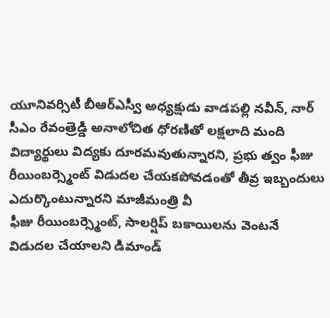యూనివర్సిటీ బీఆర్ఎస్వీ అధ్యక్షుడు వాడపల్లి నవీన్, నార్
సీఎం రేవంత్రెడ్డి అనాలోచిత ధోరణితో లక్షలాది మంది విద్యార్థులు విద్యకు దూరమవుతున్నారని, ప్రభు త్వం ఫీజు రీయింబర్స్మెంట్ విడుదల చేయకపోవడంతో తీవ్ర ఇబ్బందులు ఎదుర్కొంటున్నారని మాజీమంత్రి వీ
ఫీజు రీయింబర్స్మెంట్, సాలర్షిప్ బకాయిలను వెంటనే విడుదల చేయాలని డిమాండ్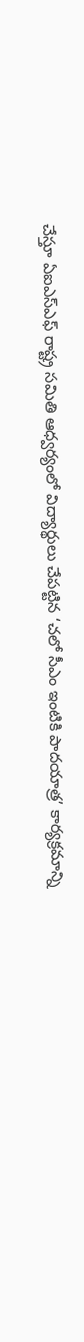చేస్తూ ఏఐఎస్ఎఫ్ రాష్ట్ర సమితి ఆధ్వర్యంలో విద్యార్థులు చేపట్టిన ‘చలో సీఎం ఇంటికి పాదయాత్ర’ కార్యక్రమాన్ని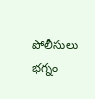పోలీసులు భగ్నం